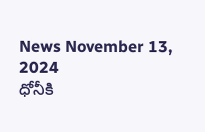News November 13, 2024
ధోనీకి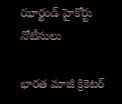ఝార్ఖండ్ హైకోర్టు నోటీసులు

భారత మాజీ క్రికెటర్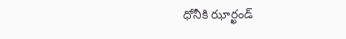ధోనీకి ఝార్ఖండ్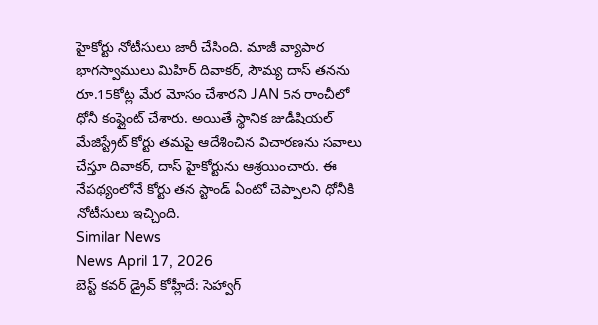హైకోర్టు నోటీసులు జారీ చేసింది. మాజీ వ్యాపార భాగస్వాములు మిహిర్ దివాకర్, సౌమ్య దాస్ తనను రూ.15కోట్ల మేర మోసం చేశారని JAN 5న రాంచీలో ధోనీ కంప్లైంట్ చేశారు. అయితే స్థానిక జుడీషియల్ మేజిస్ట్రేట్ కోర్టు తమపై ఆదేశించిన విచారణను సవాలు చేస్తూ దివాకర్, దాస్ హైకోర్టును ఆశ్రయించారు. ఈ నేపథ్యంలోనే కోర్టు తన స్టాండ్ ఏంటో చెప్పాలని ధోనీకి నోటీసులు ఇచ్చింది.
Similar News
News April 17, 2026
బెస్ట్ కవర్ డ్రైవ్ కోహ్లీదే: సెహ్వాగ్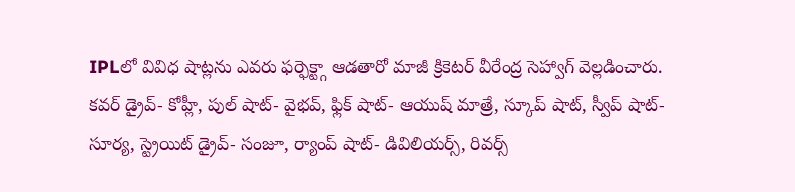IPLలో వివిధ షాట్లను ఎవరు ఫర్ఫెక్ట్గా ఆడతారో మాజీ క్రికెటర్ వీరేంద్ర సెహ్వాగ్ వెల్లడించారు. కవర్ డ్రైవ్- కోహ్లీ, పుల్ షాట్- వైభవ్, ఫ్లిక్ షాట్- ఆయుష్ మాత్రే, స్కూప్ షాట్, స్వీప్ షాట్- సూర్య, స్ట్రెయిట్ డ్రైవ్- సంజూ, ర్యాంప్ షాట్- డివిలియర్స్, రివర్స్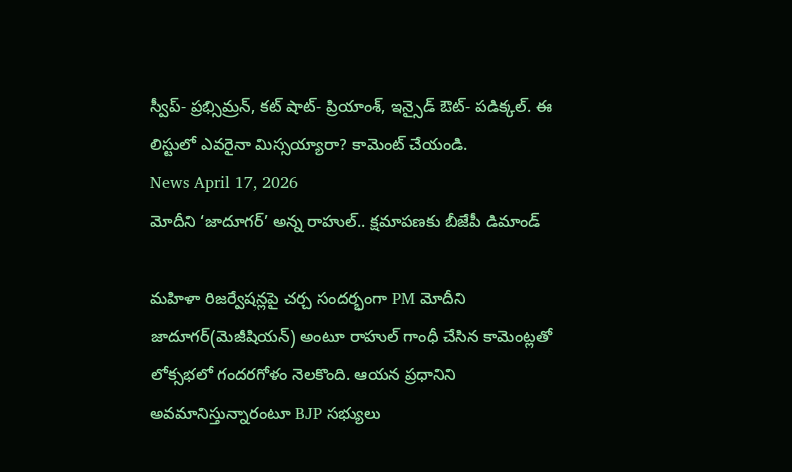స్వీప్- ప్రభ్సిమ్రన్, కట్ షాట్- ప్రియాంశ్, ఇన్సైడ్ ఔట్- పడిక్కల్. ఈ లిస్టులో ఎవరైనా మిస్సయ్యారా? కామెంట్ చేయండి.
News April 17, 2026
మోదీని ‘జాదూగర్’ అన్న రాహుల్.. క్షమాపణకు బీజేపీ డిమాండ్

మహిళా రిజర్వేషన్లపై చర్చ సందర్భంగా PM మోదీని జాదూగర్(మెజీషియన్) అంటూ రాహుల్ గాంధీ చేసిన కామెంట్లతో లోక్సభలో గందరగోళం నెలకొంది. ఆయన ప్రధానిని అవమానిస్తున్నారంటూ BJP సభ్యులు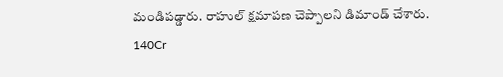మండిపడ్డారు. రాహుల్ క్షమాపణ చెప్పాలని డిమాండ్ చేశారు. 140Cr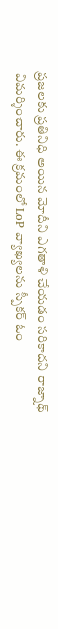ప్రజలకు ప్రతినిధి అయిన మోదీని ఎగతాళి చేయడం సరికాదని రాజ్నాథ్ విమర్శించారు. ఈ క్రమంలో LoP వ్యాఖ్యలను స్పీకర్ ఓం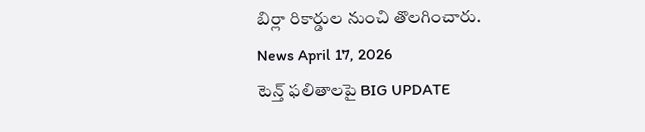బిర్లా రికార్డుల నుంచి తొలగించారు.
News April 17, 2026
టెన్త్ ఫలితాలపై BIG UPDATE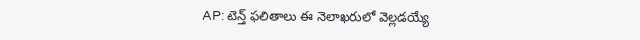AP: టెన్త్ ఫలితాలు ఈ నెలాఖరులో వెల్లడయ్యే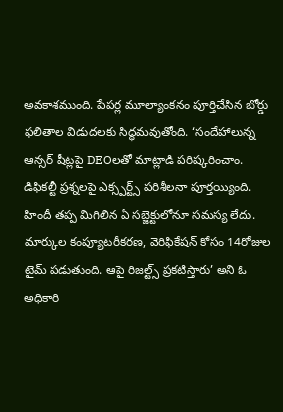అవకాశముంది. పేపర్ల మూల్యాంకనం పూర్తిచేసిన బోర్డు ఫలితాల విడుదలకు సిద్ధమవుతోంది. ‘సందేహాలున్న ఆన్సర్ షీట్లపై DEOలతో మాట్లాడి పరిష్కరించాం. డిఫికల్టీ ప్రశ్నలపై ఎక్స్పర్ట్స్ పరిశీలనా పూర్తయ్యింది. హిందీ తప్ప మిగిలిన ఏ సబ్జెక్టులోనూ సమస్య లేదు. మార్కుల కంప్యూటరీకరణ, వెరిఫికేషన్ కోసం 14రోజుల టైమ్ పడుతుంది. ఆపై రిజల్ట్స్ ప్రకటిస్తారు’ అని ఓ అధికారి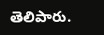తెలిపారు.